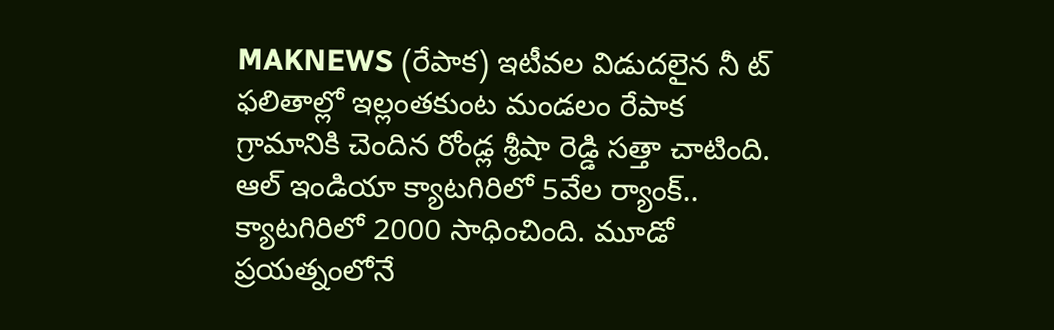MAKNEWS (రేపాక) ఇటీవల విడుదలైన నీ ట్ ఫలితాల్లో ఇల్లంతకుంట మండలం రేపాక గ్రామానికి చెందిన రోండ్ల శ్రీషా రెడ్డి సత్తా చాటింది. ఆల్ ఇండియా క్యాటగిరిలో 5వేల ర్యాంక్.. క్యాటగిరిలో 2000 సాధించింది. మూడో ప్రయత్నంలోనే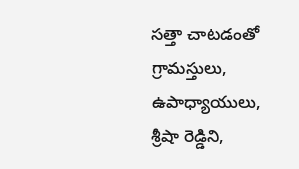సత్తా చాటడంతో గ్రామస్తులు, ఉపాధ్యాయులు, శ్రీషా రెడ్డిని,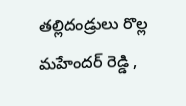తల్లిదండ్రులు రొల్ల మహేందర్ రెడ్డి ,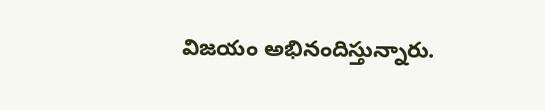విజయం అభినందిస్తున్నారు.